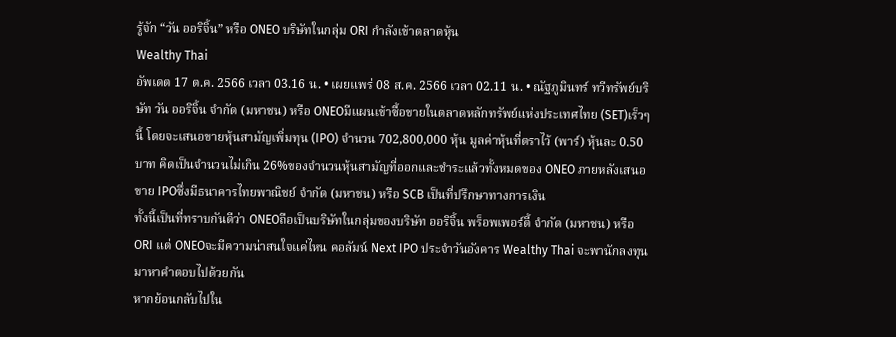รู้จัก “วัน ออริจิ้น” หรือ ONEO บริษัทในกลุ่ม ORI กำลังเข้าตลาดหุ้น
Wealthy Thai
อัพเดต 17 ต.ค. 2566 เวลา 03.16 น. • เผยแพร่ 08 ส.ค. 2566 เวลา 02.11 น. • ณัฐภูมินทร์ ทวีทรัพย์บริษัท วัน ออริจิ้น จำกัด (มหาชน) หรือ ONEOมีแผนเข้าซื้อขายในตลาดหลักทรัพย์แห่งประเทศไทย (SET)เร็วๆนี้ โดยจะเสนอขายหุ้นสามัญเพิ่มทุน (IPO) จำนวน 702,800,000 หุ้น มูลค่าหุ้นที่ตราไว้ (พาร์) หุ้นละ 0.50 บาท คิดเป็นจำนวนไม่เกิน 26%ของจำนวนหุ้นสามัญที่ออกและชำระแล้วทั้งหมดของ ONEO ภายหลังเสนอขาย IPOซึ่งมีธนาคารไทยพาณิชย์ จำกัด (มหาชน) หรือ SCB เป็นที่ปรึกษาทางการเงิน
ทั้งนี้เป็นที่ทราบกันดีว่า ONEOถือเป็นบริษัทในกลุ่มของบริษัท ออริจิ้น พร็อพเพอร์ตี้ จำกัด (มหาชน) หรือ ORI แต่ ONEOจะมีความน่าสนใจแค่ไหน คอลัมน์ Next IPO ประจำวันอังคาร Wealthy Thai จะพานักลงทุนมาหาคำตอบไปด้วยกัน
หากย้อนกลับไปใน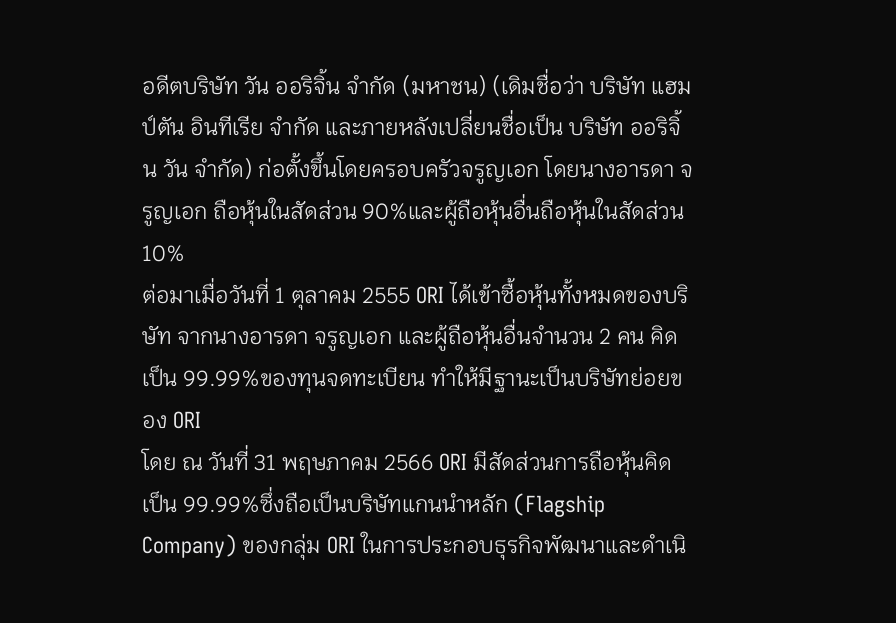อดีตบริษัท วัน ออริจิ้น จำกัด (มหาชน) (เดิมชื่อว่า บริษัท แฮมป์ตัน อินทีเรีย จำกัด และภายหลังเปลี่ยนชื่อเป็น บริษัท ออริจิ้น วัน จำกัด) ก่อตั้งขึ้นโดยครอบครัวจรูญเอก โดยนางอารดา จรูญเอก ถือหุ้นในสัดส่วน 90%และผู้ถือหุ้นอื่นถือหุ้นในสัดส่วน 10%
ต่อมาเมื่อวันที่ 1 ตุลาคม 2555 ORI ได้เข้าซื้อหุ้นทั้งหมดของบริษัท จากนางอารดา จรูญเอก และผู้ถือหุ้นอื่นจำนวน 2 คน คิดเป็น 99.99%ของทุนจดทะเบียน ทำให้มีฐานะเป็นบริษัทย่อยของ ORI
โดย ณ วันที่ 31 พฤษภาคม 2566 ORI มีสัดส่วนการถือหุ้นคิดเป็น 99.99%ซึ่งถือเป็นบริษัทแกนนำหลัก (Flagship Company) ของกลุ่ม ORI ในการประกอบธุรกิจพัฒนาและดำเนิ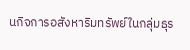นกิจการอสังหาริมทรัพย์ในกลุ่มธุร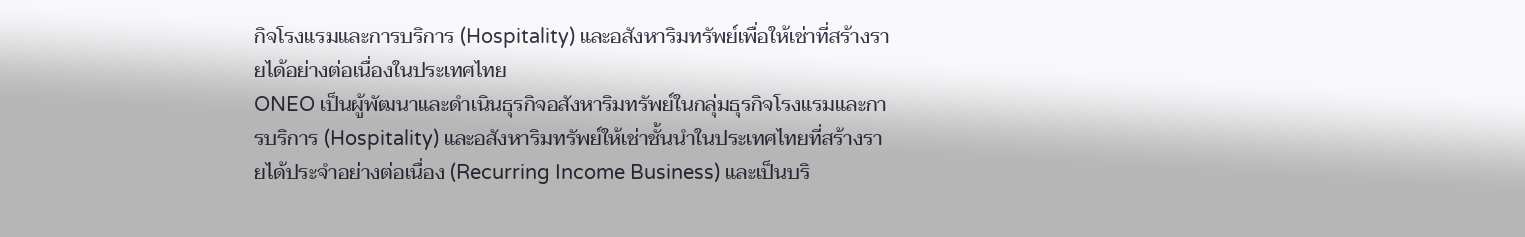กิจโรงแรมและการบริการ (Hospitality) และอสังหาริมทรัพย์เพื่อให้เช่าที่สร้างรายได้อย่างต่อเนื่องในประเทศไทย
ONEO เป็นผู้พัฒนาและดำเนินธุรกิจอสังหาริมทรัพย์ในกลุ่มธุรกิจโรงแรมและการบริการ (Hospitality) และอสังหาริมทรัพย์ให้เช่าชั้นนำในประเทศไทยที่สร้างรายได้ประจำอย่างต่อเนื่อง (Recurring Income Business) และเป็นบริ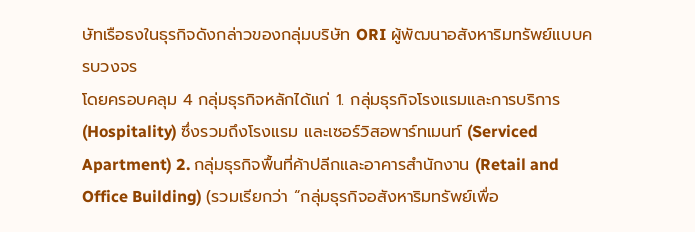ษัทเรือธงในธุรกิจดังกล่าวของกลุ่มบริษัท ORI ผู้พัฒนาอสังหาริมทรัพย์แบบครบวงจร
โดยครอบคลุม 4 กลุ่มธุรกิจหลักได้แก่ 1. กลุ่มธุรกิจโรงแรมและการบริการ (Hospitality) ซึ่งรวมถึงโรงแรม และเซอร์วิสอพาร์ทเมนท์ (Serviced Apartment) 2. กลุ่มธุรกิจพื้นที่ค้าปลีกและอาคารสำนักงาน (Retail and Office Building) (รวมเรียกว่า “กลุ่มธุรกิจอสังหาริมทรัพย์เพื่อ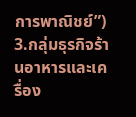การพาณิชย์”) 3.กลุ่มธุรกิจร้านอาหารและเครื่อง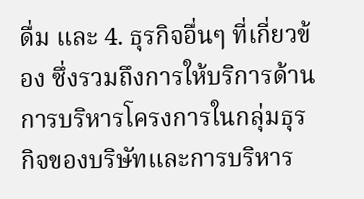ดื่ม และ 4. ธุรกิจอื่นๆ ที่เกี่ยวข้อง ซึ่งรวมถึงการให้บริการด้านการบริหารโครงการในกลุ่มธุรกิจของบริษัทและการบริหาร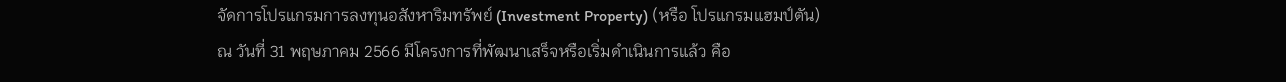จัดการโปรแกรมการลงทุนอสังหาริมทรัพย์ (Investment Property) (หรือ โปรแกรมแฮมป์ตัน)
ณ วันที่ 31 พฤษภาคม 2566 มีโครงการที่พัฒนาเสร็จหรือเริ่มดำเนินการแล้ว คือ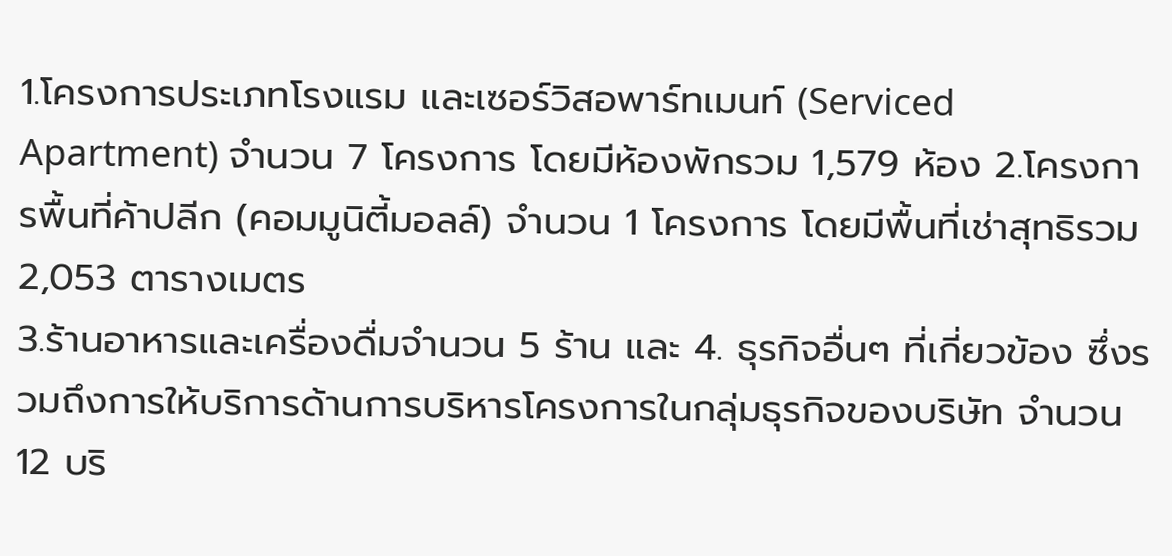1.โครงการประเภทโรงแรม และเซอร์วิสอพาร์ทเมนท์ (Serviced Apartment) จำนวน 7 โครงการ โดยมีห้องพักรวม 1,579 ห้อง 2.โครงการพื้นที่ค้าปลีก (คอมมูนิตี้มอลล์) จำนวน 1 โครงการ โดยมีพื้นที่เช่าสุทธิรวม 2,053 ตารางเมตร
3.ร้านอาหารและเครื่องดื่มจำนวน 5 ร้าน และ 4. ธุรกิจอื่นๆ ที่เกี่ยวข้อง ซึ่งรวมถึงการให้บริการด้านการบริหารโครงการในกลุ่มธุรกิจของบริษัท จำนวน 12 บริ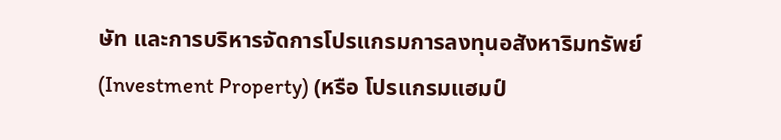ษัท และการบริหารจัดการโปรแกรมการลงทุนอสังหาริมทรัพย์ (Investment Property) (หรือ โปรแกรมแฮมป์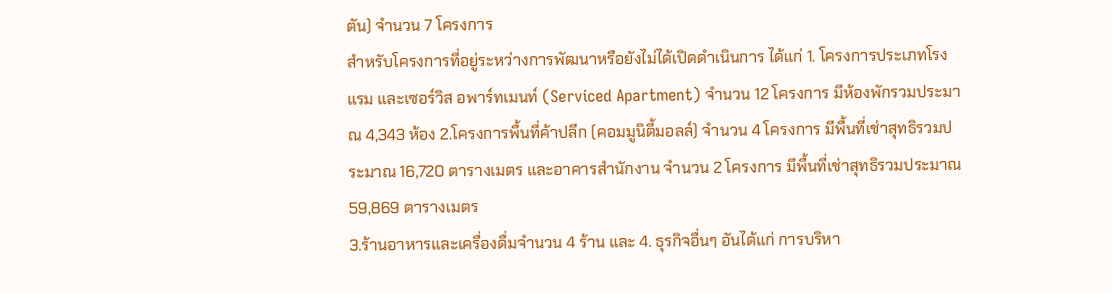ตัน) จำนวน 7 โครงการ
สำหรับโครงการที่อยู่ระหว่างการพัฒนาหรือยังไม่ได้เปิดดำเนินการ ได้แก่ 1. โครงการประเภทโรงแรม และเซอร์วิส อพาร์ทเมนท์ (Serviced Apartment) จำนวน 12 โครงการ มีห้องพักรวมประมาณ 4,343 ห้อง 2.โครงการพื้นที่ค้าปลีก (คอมมูนิตี้มอลล์) จำนวน 4 โครงการ มีพื้นที่เช่าสุทธิรวมประมาณ 16,720 ตารางเมตร และอาคารสำนักงาน จำนวน 2 โครงการ มีพื้นที่เช่าสุทธิรวมประมาณ 59,869 ตารางเมตร
3.ร้านอาหารและเครื่องดื่มจำนวน 4 ร้าน และ 4. ธุรกิจอื่นๆ อันได้แก่ การบริหา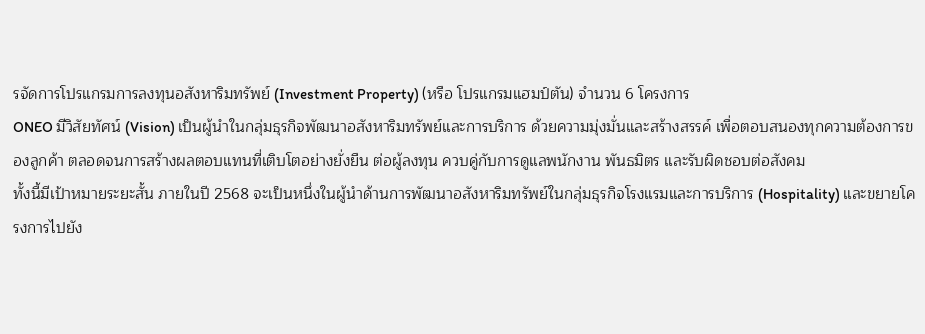รจัดการโปรแกรมการลงทุนอสังหาริมทรัพย์ (Investment Property) (หรือ โปรแกรมแฮมป์ตัน) จำนวน 6 โครงการ
ONEO มีวิสัยทัศน์ (Vision) เป็นผู้นำในกลุ่มธุรกิจพัฒนาอสังหาริมทรัพย์และการบริการ ด้วยความมุ่งมั่นและสร้างสรรค์ เพื่อตอบสนองทุกความต้องการของลูกค้า ตลอดจนการสร้างผลตอบแทนที่เติบโตอย่างยั่งยืน ต่อผู้ลงทุน ควบคู่กับการดูแลพนักงาน พันธมิตร และรับผิดชอบต่อสังคม
ทั้งนี้มีเป้าหมายระยะสั้น ภายในปี 2568 จะเป็นหนึ่งในผู้นำด้านการพัฒนาอสังหาริมทรัพย์ในกลุ่มธุรกิจโรงแรมและการบริการ (Hospitality) และขยายโครงการไปยัง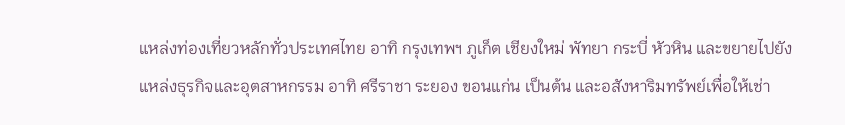แหล่งท่องเที่ยวหลักทั่วประเทศไทย อาทิ กรุงเทพฯ ภูเก็ต เชียงใหม่ พัทยา กระบี่ หัวหิน และขยายไปยังแหล่งธุรกิจและอุตสาหกรรม อาทิ ศรีราชา ระยอง ขอนแก่น เป็นต้น และอสังหาริมทรัพย์เพื่อให้เช่า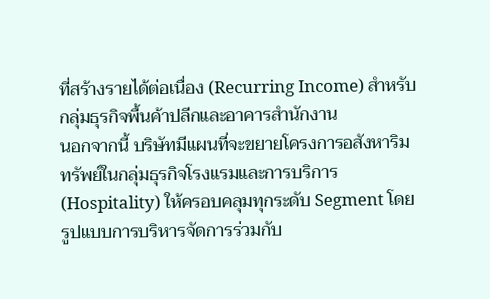ที่สร้างรายได้ต่อเนื่อง (Recurring Income) สำหรับกลุ่มธุรกิจพื้นค้าปลีกและอาคารสำนักงาน
นอกจากนี้ บริษัทมีแผนที่จะขยายโครงการอสังหาริมทรัพย์ในกลุ่มธุรกิจโรงแรมและการบริการ (Hospitality) ให้ครอบคลุมทุกระดับ Segment โดยรูปแบบการบริหารจัดการร่วมกับ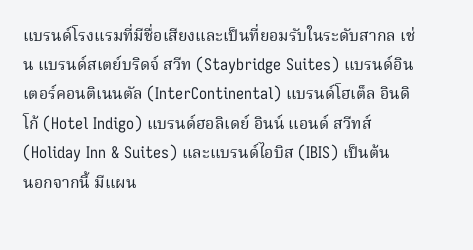แบรนด์โรงแรมที่มีชื่อเสียงและเป็นที่ยอมรับในระดับสากล เช่น แบรนด์สเตย์บริดจ์ สวีท (Staybridge Suites) แบรนด์อินเตอร์คอนติเนนตัล (InterContinental) แบรนด์โฮเต็ล อินดิโก้ (Hotel Indigo) แบรนด์ฮอลิเดย์ อินน์ แอนด์ สวีทส์ (Holiday Inn & Suites) และแบรนด์ไอบิส (IBIS) เป็นต้น
นอกจากนี้ มีแผน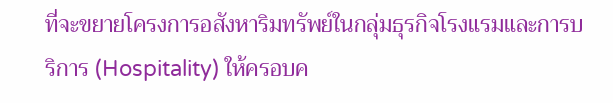ที่จะขยายโครงการอสังหาริมทรัพย์ในกลุ่มธุรกิจโรงแรมและการบริการ (Hospitality) ให้ครอบค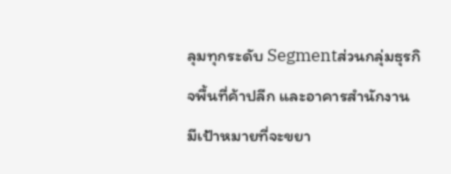ลุมทุกระดับ Segmentส่วนกลุ่มธุรกิจพื้นที่ค้าปลีก และอาคารสำนักงาน มีเป้าหมายที่จะขยา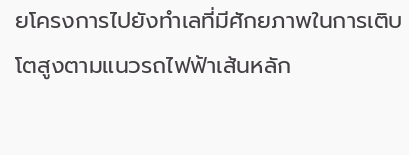ยโครงการไปยังทำเลที่มีศักยภาพในการเติบโตสูงตามแนวรถไฟฟ้าเส้นหลัก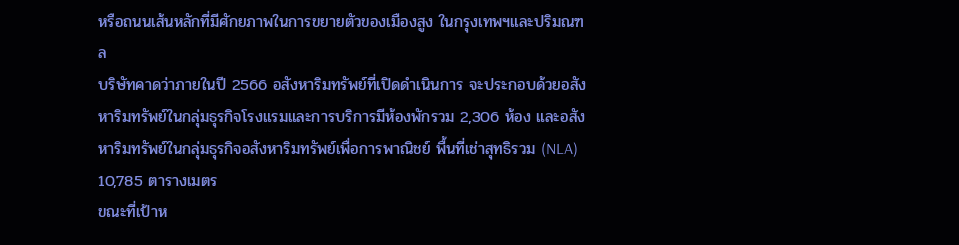หรือถนนเส้นหลักที่มีศักยภาพในการขยายตัวของเมืองสูง ในกรุงเทพฯและปริมณฑล
บริษัทคาดว่าภายในปี 2566 อสังหาริมทรัพย์ที่เปิดดำเนินการ จะประกอบด้วยอสังหาริมทรัพย์ในกลุ่มธุรกิจโรงแรมและการบริการมีห้องพักรวม 2,306 ห้อง และอสังหาริมทรัพย์ในกลุ่มธุรกิจอสังหาริมทรัพย์เพื่อการพาณิชย์ พื้นที่เช่าสุทธิรวม (NLA) 10,785 ตารางเมตร
ขณะที่เป้าห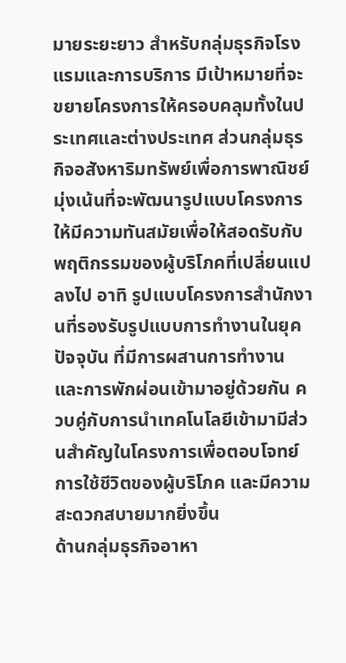มายระยะยาว สำหรับกลุ่มธุรกิจโรงแรมและการบริการ มีเป้าหมายที่จะขยายโครงการให้ครอบคลุมทั้งในประเทศและต่างประเทศ ส่วนกลุ่มธุรกิจอสังหาริมทรัพย์เพื่อการพาณิชย์ มุ่งเน้นที่จะพัฒนารูปแบบโครงการให้มีความทันสมัยเพื่อให้สอดรับกับพฤติกรรมของผู้บริโภคที่เปลี่ยนแปลงไป อาทิ รูปแบบโครงการสำนักงานที่รองรับรูปแบบการทำงานในยุคปัจจุบัน ที่มีการผสานการทำงานและการพักผ่อนเข้ามาอยู่ด้วยกัน ควบคู่กับการนำเทคโนโลยีเข้ามามีส่วนสำคัญในโครงการเพื่อตอบโจทย์การใช้ชีวิตของผู้บริโภค และมีความสะดวกสบายมากยิ่งขึ้น
ด้านกลุ่มธุรกิจอาหา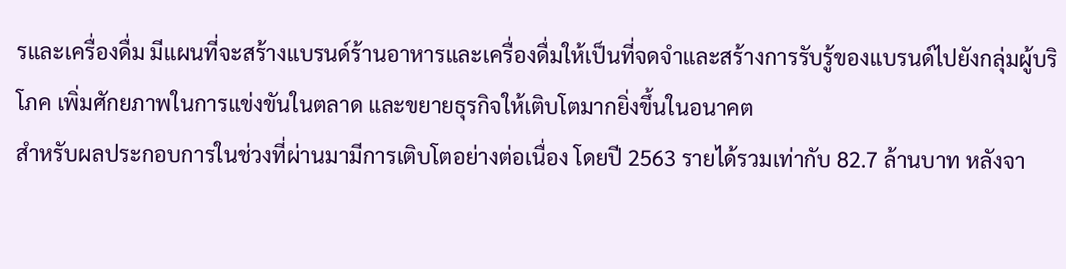รและเครื่องดื่ม มีแผนที่จะสร้างแบรนด์ร้านอาหารและเครื่องดื่มให้เป็นที่จดจำและสร้างการรับรู้ของแบรนด์ไปยังกลุ่มผู้บริโภค เพิ่มศักยภาพในการแข่งขันในตลาด และขยายธุรกิจให้เติบโตมากยิ่งขึ้นในอนาคต
สำหรับผลประกอบการในช่วงที่ผ่านมามีการเติบโตอย่างต่อเนื่อง โดยปี 2563 รายได้รวมเท่ากับ 82.7 ล้านบาท หลังจา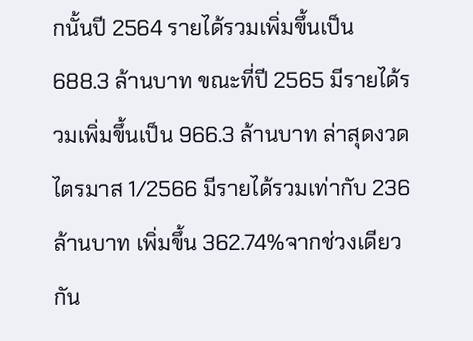กนั้นปี 2564 รายได้รวมเพิ่มขึ้นเป็น 688.3 ล้านบาท ขณะที่ปี 2565 มีรายได้รวมเพิ่มขึ้นเป็น 966.3 ล้านบาท ล่าสุดงวดไตรมาส 1/2566 มีรายได้รวมเท่ากับ 236 ล้านบาท เพิ่มขึ้น 362.74%จากช่วงเดียวกัน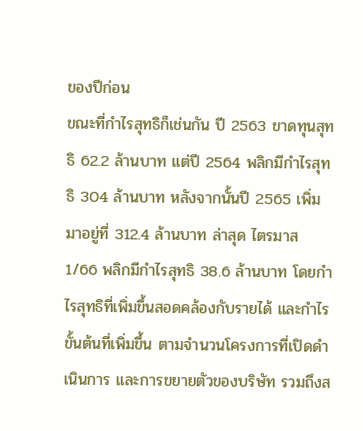ของปีก่อน
ขณะที่กำไรสุทธิก็เช่นกัน ปี 2563 ขาดทุนสุทธิ 62.2 ล้านบาท แต่ปี 2564 พลิกมีกำไรสุทธิ 304 ล้านบาท หลังจากนั้นปี 2565 เพิ่มมาอยู่ที่ 312.4 ล้านบาท ล่าสุด ไตรมาส 1/66 พลิกมีกำไรสุทธิ 38.6 ล้านบาท โดยกำไรสุทธิที่เพิ่มขึ้นสอดคล้องกับรายได้ และกำไรขั้นต้นที่เพิ่มขึ้น ตามจำนวนโครงการที่เปิดดำเนินการ และการขยายตัวของบริษัท รวมถึงส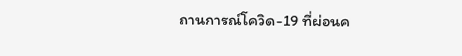ถานการณ์โควิด-19 ที่ผ่อนค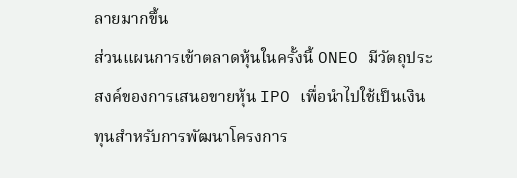ลายมากขึ้น
ส่วนแผนการเข้าตลาดหุ้นในครั้งนี้ ONEO มีวัตถุประสงค์ของการเสนอขายหุ้น IPO เพื่อนำไปใช้เป็นเงินทุนสำหรับการพัฒนาโครงการ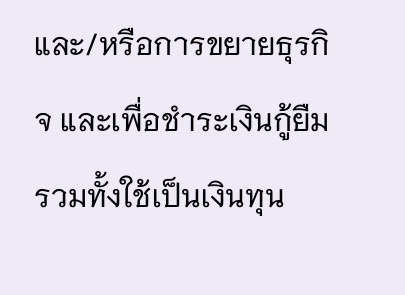และ/หรือการขยายธุรกิจ และเพื่อชำระเงินกู้ยืม รวมทั้งใช้เป็นเงินทุน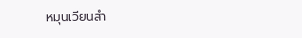หมุนเวียนสำ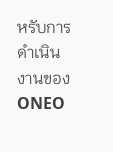หรับการดำเนินงานของ ONEO